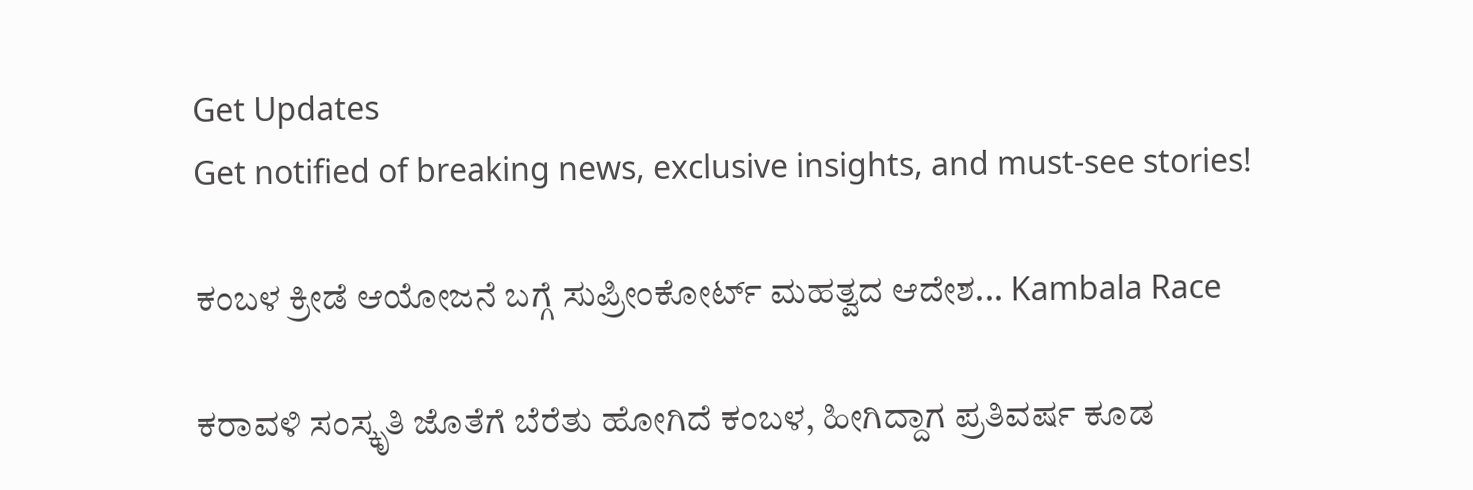Get Updates
Get notified of breaking news, exclusive insights, and must-see stories!

ಕಂಬಳ ಕ್ರೀಡೆ ಆಯೋಜನೆ ಬಗ್ಗೆ ಸುಪ್ರೀಂಕೋರ್ಟ್ ಮಹತ್ವದ ಆದೇಶ... Kambala Race

ಕರಾವಳಿ ಸಂಸ್ಕೃತಿ ಜೊತೆಗೆ ಬೆರೆತು ಹೋಗಿದೆ ಕಂಬಳ, ಹೀಗಿದ್ದಾಗ ಪ್ರತಿವರ್ಷ ಕೂಡ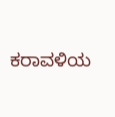ಕರಾವಳಿಯ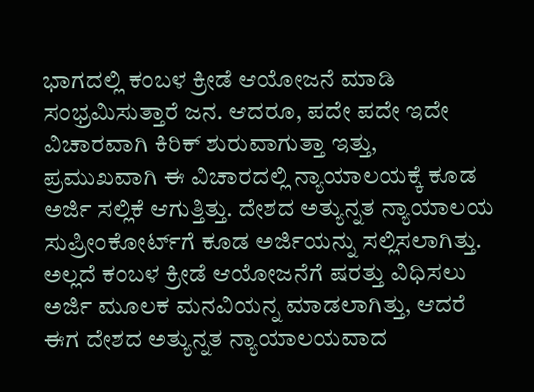ಭಾಗದಲ್ಲಿ ಕಂಬಳ ಕ್ರೀಡೆ ಆಯೋಜನೆ ಮಾಡಿ ಸಂಭ್ರಮಿಸುತ್ತಾರೆ ಜನ. ಆದರೂ, ಪದೇ ಪದೇ ಇದೇ ವಿಚಾರವಾಗಿ ಕಿರಿಕ್ ಶುರುವಾಗುತ್ತಾ ಇತ್ತು, ಪ್ರಮುಖವಾಗಿ ಈ ವಿಚಾರದಲ್ಲಿ ನ್ಯಾಯಾಲಯಕ್ಕೆ ಕೂಡ ಅರ್ಜಿ ಸಲ್ಲಿಕೆ ಆಗುತ್ತಿತ್ತು. ದೇಶದ ಅತ್ಯುನ್ನತ ನ್ಯಾಯಾಲಯ ಸುಪ್ರೀಂಕೋರ್ಟ್‌ಗೆ ಕೂಡ ಅರ್ಜಿಯನ್ನು ಸಲ್ಲಿಸಲಾಗಿತ್ತು. ಅಲ್ಲದೆ ಕಂಬಳ ಕ್ರೀಡೆ ಆಯೋಜನೆಗೆ ಷರತ್ತು ವಿಧಿಸಲು ಅರ್ಜಿ ಮೂಲಕ ಮನವಿಯನ್ನ ಮಾಡಲಾಗಿತ್ತು, ಆದರೆ ಈಗ ದೇಶದ ಅತ್ಯುನ್ನತ ನ್ಯಾಯಾಲಯವಾದ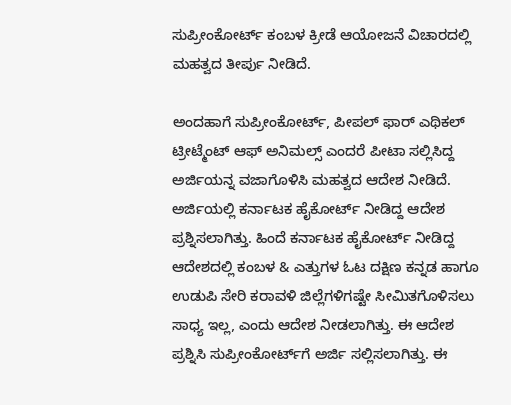ಸುಪ್ರೀಂಕೋರ್ಟ್ ಕಂಬಳ ಕ್ರೀಡೆ ಆಯೋಜನೆ ವಿಚಾರದಲ್ಲಿ ಮಹತ್ವದ ತೀರ್ಪು ನೀಡಿದೆ.

ಅಂದಹಾಗೆ ಸುಪ್ರೀಂಕೋರ್ಟ್, ಪೀಪಲ್ ಫಾರ್ ಎಥಿಕಲ್ ಟ್ರೀಟ್ಮೆಂಟ್ ಆಫ್ ಅನಿಮಲ್ಸ್ ಎಂದರೆ ಪೀಟಾ ಸಲ್ಲಿಸಿದ್ದ ಅರ್ಜಿಯನ್ನ ವಜಾಗೊಳಿಸಿ ಮಹತ್ವದ ಆದೇಶ ನೀಡಿದೆ. ಅರ್ಜಿಯಲ್ಲಿ ಕರ್ನಾಟಕ ಹೈಕೋರ್ಟ್ ನೀಡಿದ್ದ ಆದೇಶ ಪ್ರಶ್ನಿಸಲಾಗಿತ್ತು. ಹಿಂದೆ ಕರ್ನಾಟಕ ಹೈಕೋರ್ಟ್ ನೀಡಿದ್ದ ಆದೇಶದಲ್ಲಿ ಕಂಬಳ & ಎತ್ತುಗಳ ಓಟ ದಕ್ಷಿಣ ಕನ್ನಡ ಹಾಗೂ ಉಡುಪಿ ಸೇರಿ ಕರಾವಳಿ ಜಿಲ್ಲೆಗಳಿಗಷ್ಟೇ ಸೀಮಿತಗೊಳಿಸಲು ಸಾಧ್ಯ ಇಲ್ಲ, ಎಂದು ಆದೇಶ ನೀಡಲಾಗಿತ್ತು. ಈ ಆದೇಶ ಪ್ರಶ್ನಿಸಿ ಸುಪ್ರೀಂಕೋರ್ಟ್‌ಗೆ ಅರ್ಜಿ ಸಲ್ಲಿಸಲಾಗಿತ್ತು. ಈ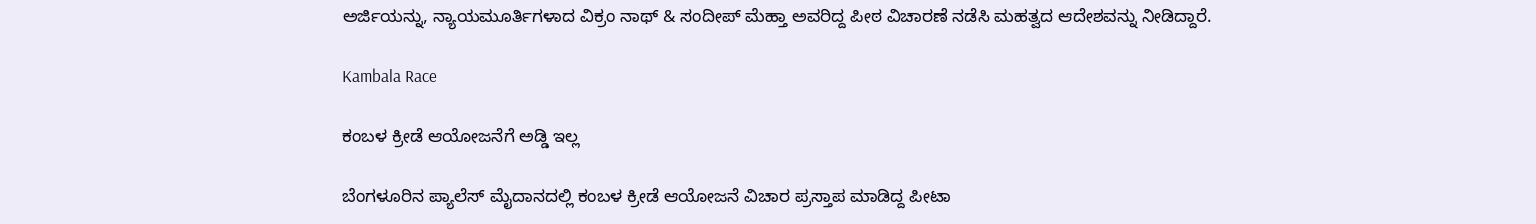ಅರ್ಜಿಯನ್ನು, ನ್ಯಾಯಮೂರ್ತಿಗಳಾದ ವಿಕ್ರಂ ನಾಥ್ & ಸಂದೀಪ್ ಮೆಹ್ತಾ ಅವರಿದ್ದ ಪೀಠ ವಿಚಾರಣೆ ನಡೆಸಿ ಮಹತ್ವದ ಆದೇಶವನ್ನು ನೀಡಿದ್ದಾರೆ.

Kambala Race

ಕಂಬಳ ಕ್ರೀಡೆ ಆಯೋಜನೆಗೆ ಅಡ್ಡಿ ಇಲ್ಲ

ಬೆಂಗಳೂರಿನ ಪ್ಯಾಲೆಸ್ ಮೈದಾನದಲ್ಲಿ ಕಂಬಳ ಕ್ರೀಡೆ ಆಯೋಜನೆ ವಿಚಾರ ಪ್ರಸ್ತಾಪ ಮಾಡಿದ್ದ ಪೀಟಾ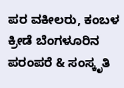ಪರ ವಕೀಲರು, ಕಂಬಳ ಕ್ರೀಡೆ ಬೆಂಗಳೂರಿನ ಪರಂಪರೆ & ಸಂಸ್ಕೃತಿ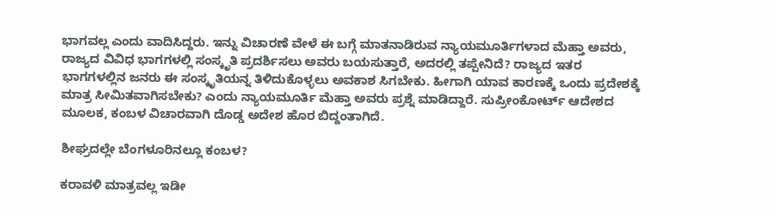ಭಾಗವಲ್ಲ ಎಂದು ವಾದಿಸಿದ್ದರು. ಇನ್ನು ವಿಚಾರಣೆ ವೇಳೆ ಈ ಬಗ್ಗೆ ಮಾತನಾಡಿರುವ ನ್ಯಾಯಮೂರ್ತಿಗಳಾದ ಮೆಹ್ತಾ ಅವರು, ರಾಜ್ಯದ ವಿವಿಧ ಭಾಗಗಳಲ್ಲಿ ಸಂಸ್ಕೃತಿ ಪ್ರದರ್ಶಿಸಲು ಅವರು ಬಯಸುತ್ತಾರೆ, ಅದರಲ್ಲಿ ತಪ್ಪೇನಿದೆ? ರಾಜ್ಯದ ಇತರ ಭಾಗಗಳಲ್ಲಿನ ಜನರು ಈ ಸಂಸ್ಕೃತಿಯನ್ನ ತಿಳಿದುಕೊಳ್ಳಲು ಅವಕಾಶ ಸಿಗಬೇಕು. ಹೀಗಾಗಿ ಯಾವ ಕಾರಣಕ್ಕೆ ಒಂದು ಪ್ರದೇಶಕ್ಕೆ ಮಾತ್ರ ಸೀಮಿತವಾಗಿಸಬೇಕು? ಎಂದು ನ್ಯಾಯಮೂರ್ತಿ ಮೆಹ್ತಾ ಅವರು ಪ್ರಶ್ನೆ ಮಾಡಿದ್ದಾರೆ. ಸುಪ್ರೀಂಕೋರ್ಟ್ ಆದೇಶದ ಮೂಲಕ, ಕಂಬಳ ವಿಚಾರವಾಗಿ ದೊಡ್ಡ ಅದೇಶ ಹೊರ ಬಿದ್ದಂತಾಗಿದೆ.

ಶೀಘ್ರದಲ್ಲೇ ಬೆಂಗಳೂರಿನಲ್ಲೂ ಕಂಬಳ?

ಕರಾವಳಿ ಮಾತ್ರವಲ್ಲ ಇಡೀ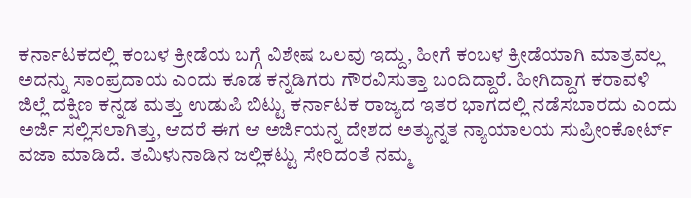ಕರ್ನಾಟಕದಲ್ಲಿ ಕಂಬಳ ಕ್ರೀಡೆಯ ಬಗ್ಗೆ ವಿಶೇಷ ಒಲವು ಇದ್ದು, ಹೀಗೆ ಕಂಬಳ ಕ್ರೀಡೆಯಾಗಿ ಮಾತ್ರವಲ್ಲ ಅದನ್ನು ಸಾಂಪ್ರದಾಯ ಎಂದು ಕೂಡ ಕನ್ನಡಿಗರು ಗೌರವಿಸುತ್ತಾ ಬಂದಿದ್ದಾರೆ. ಹೀಗಿದ್ದಾಗ ಕರಾವಳಿ ಜಿಲ್ಲೆ ದಕ್ಷಿಣ ಕನ್ನಡ ಮತ್ತು ಉಡುಪಿ ಬಿಟ್ಟು ಕರ್ನಾಟಕ ರಾಜ್ಯದ ಇತರ ಭಾಗದಲ್ಲಿ ನಡೆಸಬಾರದು ಎಂದು ಅರ್ಜಿ ಸಲ್ಲಿಸಲಾಗಿತ್ತು, ಆದರೆ ಈಗ ಆ ಅರ್ಜಿಯನ್ನ ದೇಶದ ಅತ್ಯುನ್ನತ ನ್ಯಾಯಾಲಯ ಸುಪ್ರೀಂಕೋರ್ಟ್ ವಜಾ ಮಾಡಿದೆ. ತಮಿಳುನಾಡಿನ ಜಲ್ಲಿಕಟ್ಟು ಸೇರಿದಂತೆ ನಮ್ಮ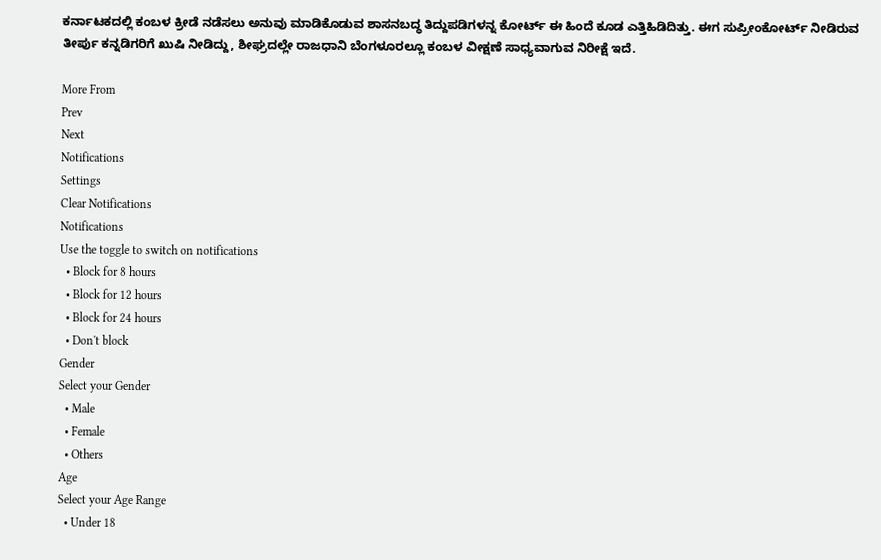ಕರ್ನಾಟಕದಲ್ಲಿ ಕಂಬಳ ಕ್ರೀಡೆ ನಡೆಸಲು ಅನುವು ಮಾಡಿಕೊಡುವ ಶಾಸನಬದ್ಧ ತಿದ್ದುಪಡಿಗಳನ್ನ ಕೋರ್ಟ್ ಈ ಹಿಂದೆ ಕೂಡ ಎತ್ತಿಹಿಡಿದಿತ್ತು. ಈಗ ಸುಪ್ರೀಂಕೋರ್ಟ್ ನೀಡಿರುವ ತೀರ್ಪು ಕನ್ನಡಿಗರಿಗೆ ಖುಷಿ ನೀಡಿದ್ದು, ಶೀಘ್ರದಲ್ಲೇ ರಾಜಧಾನಿ ಬೆಂಗಳೂರಲ್ಲೂ ಕಂಬಳ ವೀಕ್ಷಣೆ ಸಾಧ್ಯವಾಗುವ ನಿರೀಕ್ಷೆ ಇದೆ.

More From
Prev
Next
Notifications
Settings
Clear Notifications
Notifications
Use the toggle to switch on notifications
  • Block for 8 hours
  • Block for 12 hours
  • Block for 24 hours
  • Don't block
Gender
Select your Gender
  • Male
  • Female
  • Others
Age
Select your Age Range
  • Under 18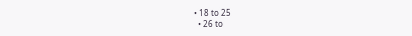• 18 to 25
  • 26 to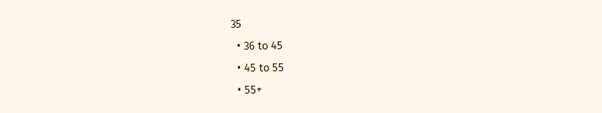35
  • 36 to 45
  • 45 to 55
  • 55+